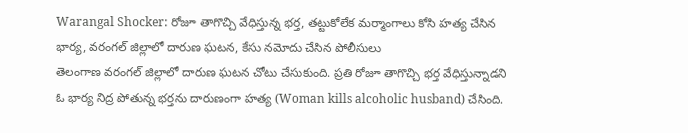Warangal Shocker: రోజూ తాగొచ్చి వేధిస్తున్న భర్త, తట్టుకోలేక మర్మాంగాలు కోసి హత్య చేసిన భార్య, వరంగల్ జిల్లాలో దారుణ ఘటన, కేసు నమోదు చేసిన పోలీసులు
తెలంగాణ వరంగల్ జిల్లాలో దారుణ ఘటన చోటు చేసుకుంది. ప్రతి రోజూ తాగొచ్చి భర్త వేధిస్తున్నాడని ఓ భార్య నిద్ర పోతున్న భర్తను దారుణంగా హత్య (Woman kills alcoholic husband) చేసింది.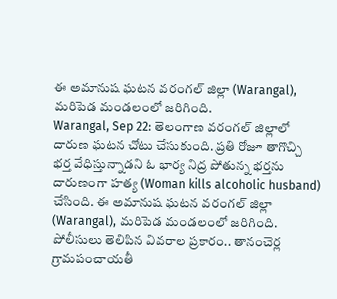ఈ అమానుష ఘటన వరంగల్ జిల్లా (Warangal), మరిపెడ మండలంలో జరిగింది.
Warangal, Sep 22: తెలంగాణ వరంగల్ జిల్లాలో దారుణ ఘటన చోటు చేసుకుంది. ప్రతి రోజూ తాగొచ్చి భర్త వేధిస్తున్నాడని ఓ భార్య నిద్ర పోతున్న భర్తను దారుణంగా హత్య (Woman kills alcoholic husband) చేసింది. ఈ అమానుష ఘటన వరంగల్ జిల్లా (Warangal), మరిపెడ మండలంలో జరిగింది.
పోలీసులు తెలిపిన వివరాల ప్రకారం.. తానంచెర్ల గ్రామపంచాయతీ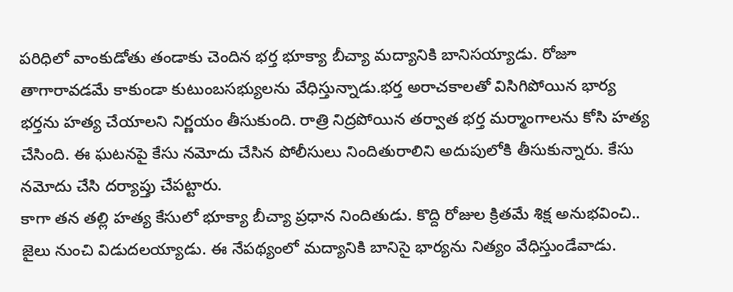పరిధిలో వాంకుడోతు తండాకు చెందిన భర్త భూక్యా బీచ్యా మద్యానికి బానిసయ్యాడు. రోజూ తాగారావడమే కాకుండా కుటుంబసభ్యులను వేధిస్తున్నాడు.భర్త అరాచకాలతో విసిగిపోయిన భార్య భర్తను హత్య చేయాలని నిర్ణయం తీసుకుంది. రాత్రి నిద్రపోయిన తర్వాత భర్త మర్మాంగాలను కోసి హత్య చేసింది. ఈ ఘటనపై కేసు నమోదు చేసిన పోలీసులు నిందితురాలిని అదుపులోకి తీసుకున్నారు. కేసు నమోదు చేసి దర్యాప్తు చేపట్టారు.
కాగా తన తల్లి హత్య కేసులో భూక్యా బీచ్యా ప్రధాన నిందితుడు. కొద్ది రోజుల క్రితమే శిక్ష అనుభవించి.. జైలు నుంచి విడుదలయ్యాడు. ఈ నేపథ్యంలో మద్యానికి బానిసై భార్యను నిత్యం వేధిస్తుండేవాడు.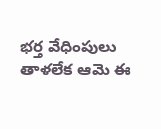భర్త వేధింపులు తాళలేక ఆమె ఈ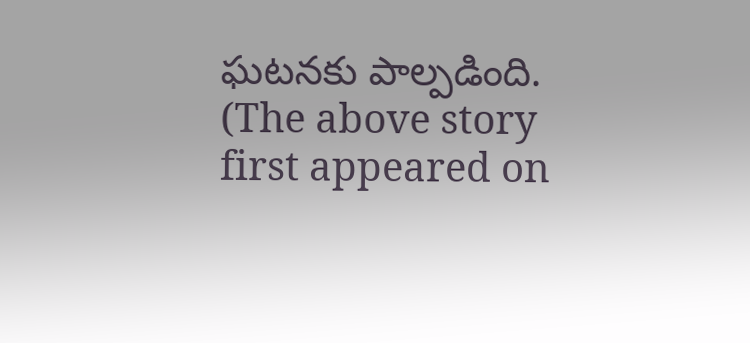ఘటనకు పాల్పడింది.
(The above story first appeared on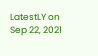LatestLY on Sep 22, 2021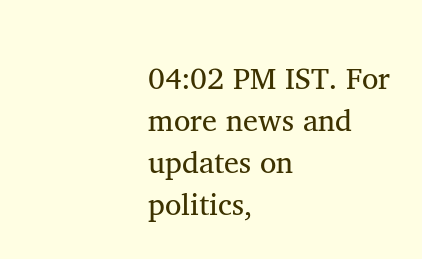04:02 PM IST. For more news and updates on politics,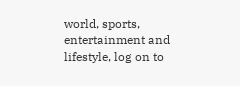world, sports, entertainment and lifestyle, log on to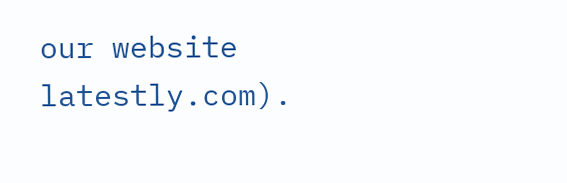our website latestly.com).